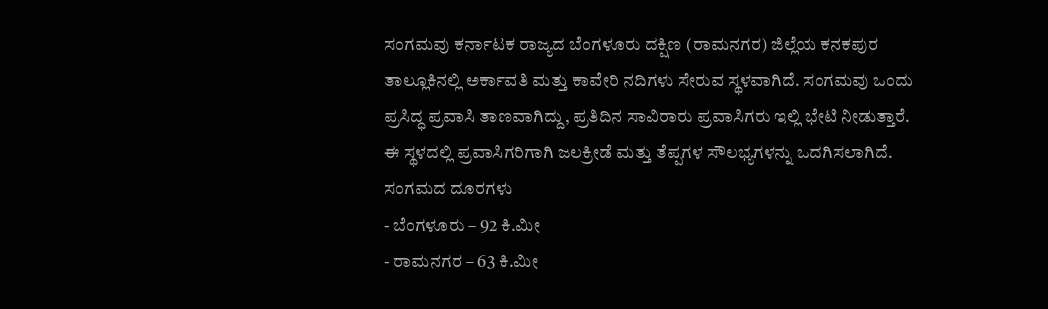ಸಂಗಮವು ಕರ್ನಾಟಕ ರಾಜ್ಯದ ಬೆಂಗಳೂರು ದಕ್ಷಿಣ (ರಾಮನಗರ) ಜಿಲ್ಲೆಯ ಕನಕಪುರ ತಾಲ್ಲೂಕಿನಲ್ಲಿ ಅರ್ಕಾವತಿ ಮತ್ತು ಕಾವೇರಿ ನದಿಗಳು ಸೇರುವ ಸ್ಥಳವಾಗಿದೆ. ಸಂಗಮವು ಒಂದು ಪ್ರಸಿದ್ಧ ಪ್ರವಾಸಿ ತಾಣವಾಗಿದ್ದು, ಪ್ರತಿದಿನ ಸಾವಿರಾರು ಪ್ರವಾಸಿಗರು ಇಲ್ಲಿ ಭೇಟಿ ನೀಡುತ್ತಾರೆ. ಈ ಸ್ಥಳದಲ್ಲಿ ಪ್ರವಾಸಿಗರಿಗಾಗಿ ಜಲಕ್ರೀಡೆ ಮತ್ತು ತೆಪ್ಪಗಳ ಸೌಲಭ್ಯಗಳನ್ನು ಒದಗಿಸಲಾಗಿದೆ.
ಸಂಗಮದ ದೂರಗಳು
- ಬೆಂಗಳೂರು – 92 ಕಿ.ಮೀ
- ರಾಮನಗರ – 63 ಕಿ.ಮೀ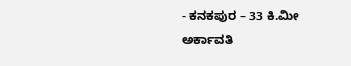- ಕನಕಪುರ – 33 ಕಿ.ಮೀ
ಅರ್ಕಾವತಿ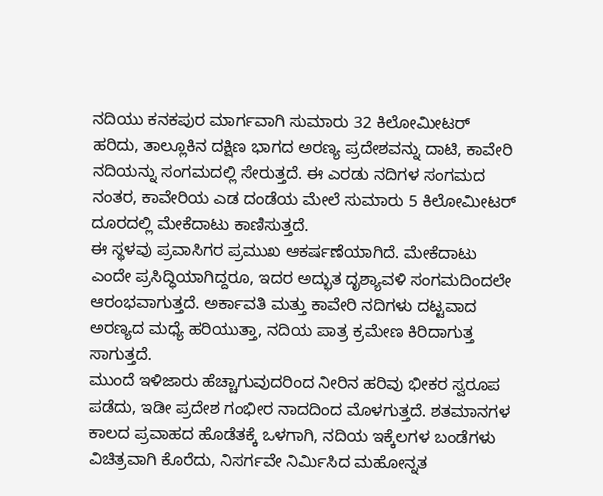ನದಿಯು ಕನಕಪುರ ಮಾರ್ಗವಾಗಿ ಸುಮಾರು 32 ಕಿಲೋಮೀಟರ್ ಹರಿದು, ತಾಲ್ಲೂಕಿನ ದಕ್ಷಿಣ ಭಾಗದ ಅರಣ್ಯ ಪ್ರದೇಶವನ್ನು ದಾಟಿ, ಕಾವೇರಿ ನದಿಯನ್ನು ಸಂಗಮದಲ್ಲಿ ಸೇರುತ್ತದೆ. ಈ ಎರಡು ನದಿಗಳ ಸಂಗಮದ ನಂತರ, ಕಾವೇರಿಯ ಎಡ ದಂಡೆಯ ಮೇಲೆ ಸುಮಾರು 5 ಕಿಲೋಮೀಟರ್ ದೂರದಲ್ಲಿ ಮೇಕೆದಾಟು ಕಾಣಿಸುತ್ತದೆ.
ಈ ಸ್ಥಳವು ಪ್ರವಾಸಿಗರ ಪ್ರಮುಖ ಆಕರ್ಷಣೆಯಾಗಿದೆ. ಮೇಕೆದಾಟು ಎಂದೇ ಪ್ರಸಿದ್ಧಿಯಾಗಿದ್ದರೂ, ಇದರ ಅದ್ಭುತ ದೃಶ್ಯಾವಳಿ ಸಂಗಮದಿಂದಲೇ ಆರಂಭವಾಗುತ್ತದೆ. ಅರ್ಕಾವತಿ ಮತ್ತು ಕಾವೇರಿ ನದಿಗಳು ದಟ್ಟವಾದ ಅರಣ್ಯದ ಮಧ್ಯೆ ಹರಿಯುತ್ತಾ, ನದಿಯ ಪಾತ್ರ ಕ್ರಮೇಣ ಕಿರಿದಾಗುತ್ತ ಸಾಗುತ್ತದೆ.
ಮುಂದೆ ಇಳಿಜಾರು ಹೆಚ್ಚಾಗುವುದರಿಂದ ನೀರಿನ ಹರಿವು ಭೀಕರ ಸ್ವರೂಪ ಪಡೆದು, ಇಡೀ ಪ್ರದೇಶ ಗಂಭೀರ ನಾದದಿಂದ ಮೊಳಗುತ್ತದೆ. ಶತಮಾನಗಳ ಕಾಲದ ಪ್ರವಾಹದ ಹೊಡೆತಕ್ಕೆ ಒಳಗಾಗಿ, ನದಿಯ ಇಕ್ಕೆಲಗಳ ಬಂಡೆಗಳು ವಿಚಿತ್ರವಾಗಿ ಕೊರೆದು, ನಿಸರ್ಗವೇ ನಿರ್ಮಿಸಿದ ಮಹೋನ್ನತ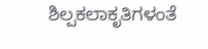ಶಿಲ್ಪಕಲಾಕೃತಿಗಳಂತೆ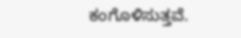ಕಂಗೊಳಿಸುತ್ತವೆ.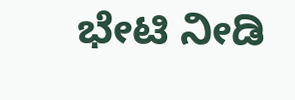ಭೇಟಿ ನೀಡಿ